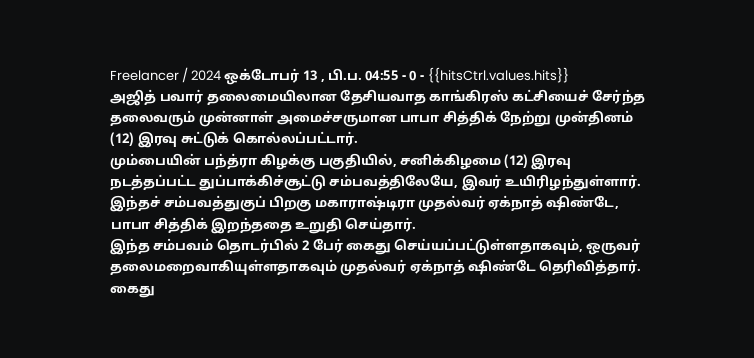Freelancer / 2024 ஒக்டோபர் 13 , பி.ப. 04:55 - 0 - {{hitsCtrl.values.hits}}
அஜித் பவார் தலைமையிலான தேசியவாத காங்கிரஸ் கட்சியைச் சேர்ந்த தலைவரும் முன்னாள் அமைச்சருமான பாபா சித்திக் நேற்று முன்தினம் (12) இரவு சுட்டுக் கொல்லப்பட்டார்.
மும்பையின் பந்த்ரா கிழக்கு பகுதியில், சனிக்கிழமை (12) இரவு நடத்தப்பட்ட துப்பாக்கிச்சூட்டு சம்பவத்திலேயே, இவர் உயிரிழந்துள்ளார்.
இந்தச் சம்பவத்துகுப் பிறகு மகாராஷ்டிரா முதல்வர் ஏக்நாத் ஷிண்டே, பாபா சித்திக் இறந்ததை உறுதி செய்தார்.
இந்த சம்பவம் தொடர்பில் 2 பேர் கைது செய்யப்பட்டுள்ளதாகவும், ஒருவர் தலைமறைவாகியுள்ளதாகவும் முதல்வர் ஏக்நாத் ஷிண்டே தெரிவித்தார்.
கைது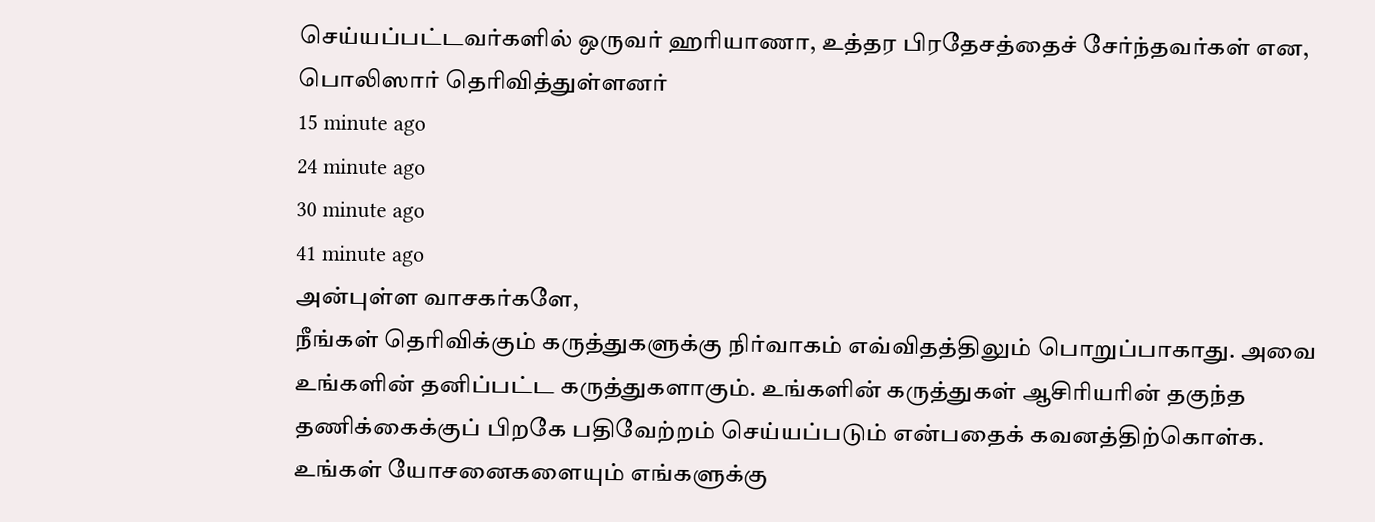செய்யப்பட்டவர்களில் ஒருவர் ஹரியாணா, உத்தர பிரதேசத்தைச் சேர்ந்தவர்கள் என, பொலிஸார் தெரிவித்துள்ளனர்
15 minute ago
24 minute ago
30 minute ago
41 minute ago
அன்புள்ள வாசகர்களே,
நீங்கள் தெரிவிக்கும் கருத்துகளுக்கு நிர்வாகம் எவ்விதத்திலும் பொறுப்பாகாது. அவை உங்களின் தனிப்பட்ட கருத்துகளாகும். உங்களின் கருத்துகள் ஆசிரியரின் தகுந்த தணிக்கைக்குப் பிறகே பதிவேற்றம் செய்யப்படும் என்பதைக் கவனத்திற்கொள்க. உங்கள் யோசனைகளையும் எங்களுக்கு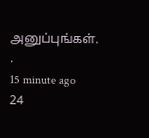அனுப்புங்கள். .
15 minute ago
24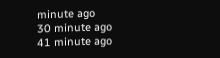minute ago
30 minute ago
41 minute ago